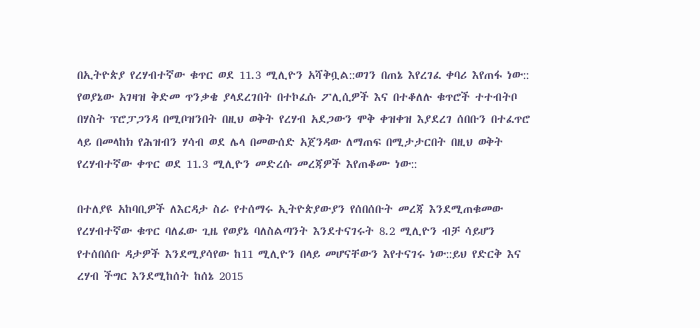በኢትዮጵያ የረሃብተኛው ቁጥር ወደ 11.3 ሚሊዮን አሻቅቧል::ወገን በጠኔ እየረገፈ ቀባሪ እየጠፋ ነው::
የወያኔው አገዛዝ ቅድመ ጥንቃቄ ያላደረገበት በተኮፈሱ ፖሊሲዎች እና በተቆለሉ ቁጥሮች ተተብትቦ በሃስት ፕሮፓጋንዳ በሚቦዝንበት በዚህ ወቅት የረሃብ አደጋውን ሞቅ ቀዝቀዝ እያደረገ ሰበቡን በተፈጥሮ ላይ በመላከክ የሕዝብን ሃሳብ ወደ ሌላ በመውሰድ አጀንዳው ለማጠፍ በሚታታርበት በዚህ ወቅት የረሃብተኛው ቀጥር ወደ 11.3 ሚሊዮን መድረሱ መረጃዎች እየጠቆሙ ነው::

በተለያዩ አከባቢዎች ለእርዳታ ስራ የተሰማሩ ኢትዮጵያውያን የሰበሰቡት መረጃ እንደሚጠቁመው የረሃብተኛው ቁጥር ባለፈው ጊዜ የወያኔ ባለስልጣንት እንደተናገሩት 8.2 ሚሊዮን ብቻ ሳይሆን የተሰበሰቡ ዳታዎች እንደሚያሳየው ከ11 ሚሊዮን በላይ መሆናቸውን እየተናገሩ ነው::ይህ የድርቅ እና ረሃብ ችግር እንደሚከሰት ከሰኔ 2015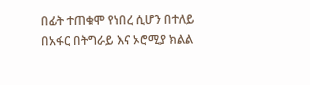በፊት ተጠቁሞ የነበረ ሲሆን በተለይ በአፋር በትግራይ እና ኦሮሚያ ክልል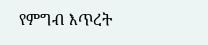የምግብ እጥረት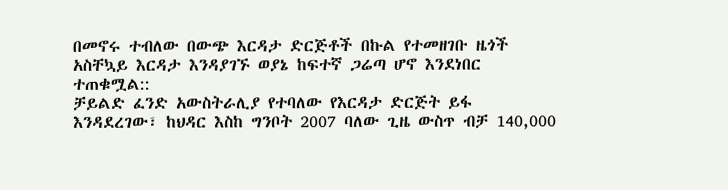በመኖሩ ተብለው በውጭ እርዳታ ድርጅቶች በኩል የተመዘገቡ ዜጎች አስቸኳይ እርዳታ እንዳያገኙ ወያኔ ከፍተኛ ጋሬጣ ሆኖ እንደነበር ተጠቁሟል::
ቻይልድ ፈንድ አውስትራሊያ የተባለው የእርዳታ ድርጅት ይፋ እንዳደረገው፣ ከህዳር እስከ ግንቦት 2007 ባለው ጊዜ ውስጥ ብቻ 140,000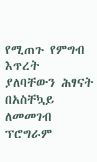የሚጠጉ የምግብ እጥረት ያለባቸውን ሕፃናት በአስቸኳይ ለመመገብ ፕሮግራም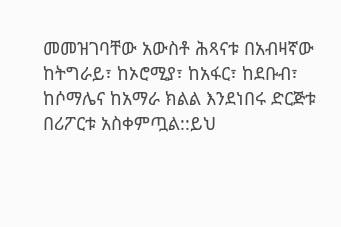መመዝገባቸው አውስቶ ሕጻናቱ በአብዛኛው ከትግራይ፣ ከኦሮሚያ፣ ከአፋር፣ ከደቡብ፣ ከሶማሌና ከአማራ ክልል እንደነበሩ ድርጅቱ በሪፖርቱ አስቀምጧል::ይህ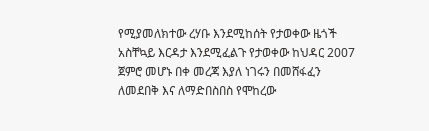የሚያመለክተው ረሃቡ እንደሚከሰት የታወቀው ዜጎች አስቸኳይ እርዳታ እንደሚፈልጉ የታወቀው ከህዳር 2007 ጀምሮ መሆኑ በቀ መረጃ እያለ ነገሩን በመሸፋፈን ለመደበቅ እና ለማድበስበስ የሞከረው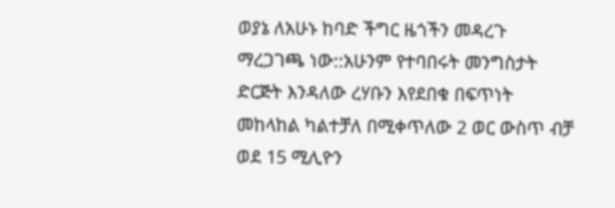ወያኔ ለአሁኑ ከባድ ችግር ዜጎችን መዳረጉ ማረጋገጫ ነው::አሁንም የተባበሩት መንግስታት ድርጅት እንዳለው ረሃቡን እየደበቁ በፍጥነት መከላከል ካልተቻለ በሚቀጥለው 2 ወር ውስጥ ብቻ ወደ 15 ሚሊዮን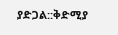ያድጋል::ቅድሚያ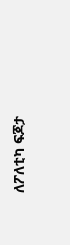ለፖለቲካ ፍጆታ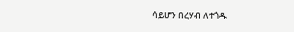ሳይሆን በረሃብ ለተጎዱ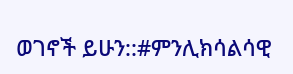ወገኖች ይሁን::#ምንሊክሳልሳዊ